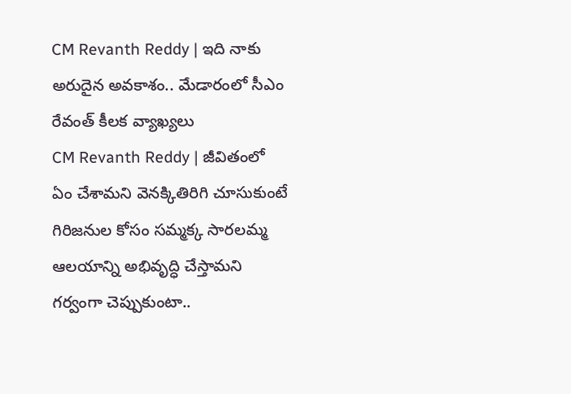CM Revanth Reddy | ఇది నాకు అరుదైన అవకాశం.. మేడారంలో సీఎం రేవంత్ కీలక వ్యాఖ్యలు
CM Revanth Reddy | జీవితంలో ఏం చేశామని వెనక్కితిరిగి చూసుకుంటే గిరిజనుల కోసం సమ్మక్క సారలమ్మ ఆలయాన్ని అభివృద్ధి చేస్తామని గర్వంగా చెప్పుకుంటా..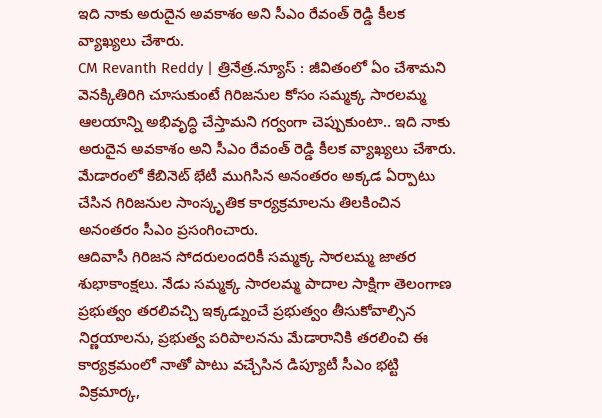ఇది నాకు అరుదైన అవకాశం అని సీఎం రేవంత్ రెడ్డి కీలక వ్యాఖ్యలు చేశారు.
CM Revanth Reddy | త్రినేత్ర.న్యూస్ : జీవితంలో ఏం చేశామని వెనక్కితిరిగి చూసుకుంటే గిరిజనుల కోసం సమ్మక్క సారలమ్మ ఆలయాన్ని అభివృద్ధి చేస్తామని గర్వంగా చెప్పుకుంటా.. ఇది నాకు అరుదైన అవకాశం అని సీఎం రేవంత్ రెడ్డి కీలక వ్యాఖ్యలు చేశారు. మేడారంలో కేబినెట్ భేటీ ముగిసిన అనంతరం అక్కడ ఏర్పాటు చేసిన గిరిజనుల సాంస్కృతిక కార్యక్రమాలను తిలకించిన అనంతరం సీఎం ప్రసంగించారు.
ఆదివాసీ గిరిజన సోదరులందరికీ సమ్మక్క సారలమ్మ జాతర శుభాకాంక్షలు. నేడు సమ్మక్క సారలమ్మ పాదాల సాక్షిగా తెలంగాణ ప్రభుత్వం తరలివచ్చి ఇక్కడ్నుంచే ప్రభుత్వం తీసుకోవాల్సిన నిర్ణయాలను, ప్రభుత్వ పరిపాలనను మేడారానికి తరలించి ఈ కార్యక్రమంలో నాతో పాటు వచ్చేసిన డిప్యూటీ సీఎం భట్టి విక్రమార్క,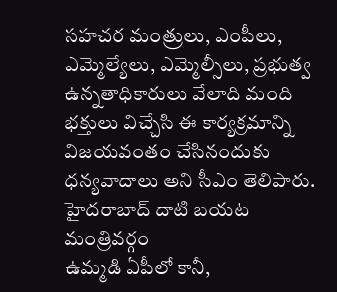సహచర మంత్రులు, ఎంపీలు, ఎమ్మెల్యేలు, ఎమ్మెల్సీలు, ప్రభుత్వ ఉన్నతాధికారులు వేలాది మంది భక్తులు విచ్చేసి ఈ కార్యక్రమాన్ని విజయవంతం చేసినందుకు ధన్యవాదాలు అని సీఎం తెలిపారు.
హైదరాబాద్ దాటి బయట మంత్రివర్గం
ఉమ్మడి ఏపీలో కానీ,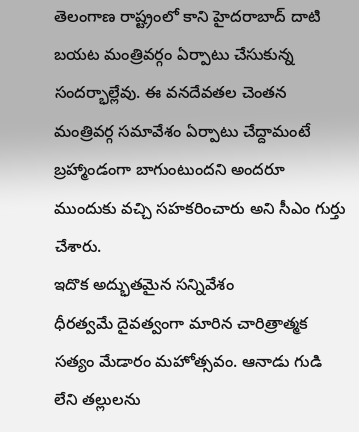తెలంగాణ రాష్ట్రంలో కాని హైదరాబాద్ దాటి బయట మంత్రివర్గం ఏర్పాటు చేసుకున్న సందర్భాల్లేవు. ఈ వనదేవతల చెంతన మంత్రివర్గ సమావేశం ఏర్పాటు చేద్దామంటే బ్రహ్మాండంగా బాగుంటుందని అందరూ ముందుకు వచ్చి సహకరించారు అని సీఎం గుర్తు చేశారు.
ఇదొక అద్భుతమైన సన్నివేశం
ధీరత్వమే దైవత్వంగా మారిన చారిత్రాత్మక సత్యం మేడారం మహోత్సవం. ఆనాడు గుడి లేని తల్లులను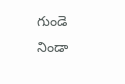గుండె నిండా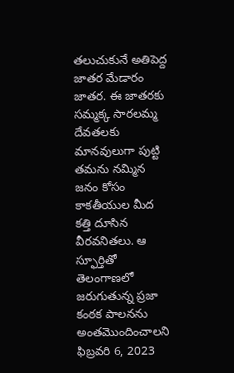తలుచుకునే అతిపెద్ద జాతర మేడారం జాతర. ఈ జాతరకు సమ్మక్క సారలమ్మ దేవతలకు మానవులుగా పుట్టి తమను నమ్మిన జనం కోసం కాకతీయుల మీద కత్తి దూసిన వీరవనితలు. ఆ స్ఫూర్తితో తెలంగాణలో జరుగుతున్న ప్రజా కంఠక పాలనను అంతమొందించాలని ఫిబ్రవరి 6, 2023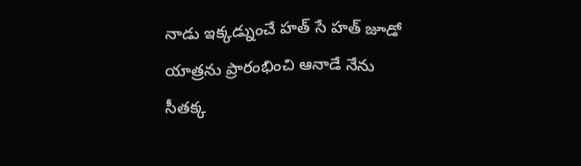నాడు ఇక్కడ్నుంచే హత్ సే హత్ జూడో యాత్రను ప్రారంభించి ఆనాడే నేను సీతక్క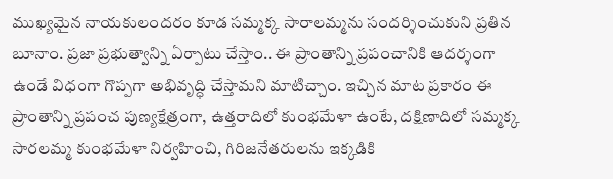ముఖ్యమైన నాయకులందరం కూడ సమ్మక్క సారాలమ్మను సందర్శించుకుని ప్రతిన బూనాం. ప్రజా ప్రభుత్వాన్ని ఏర్పాటు చేస్తాం.. ఈ ప్రాంతాన్ని ప్రపంచానికి ఆదర్శంగా ఉండే విధంగా గొప్పగా అభివృద్ధి చేస్తామని మాటిచ్చాం. ఇచ్చిన మాట ప్రకారం ఈ ప్రాంతాన్ని ప్రపంచ పుణ్యక్షేత్రంగా, ఉత్తరాదిలో కుంభమేళా ఉంటే, దక్షిణాదిలో సమ్మక్క సారలమ్మ కుంభమేళా నిర్వహించి, గిరిజనేతరులను ఇక్కడికి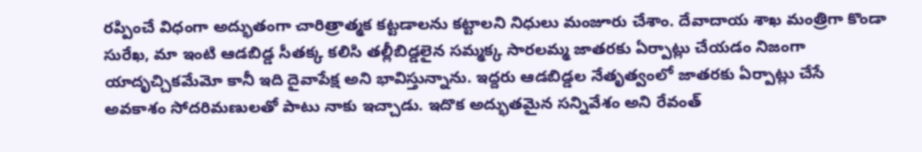రప్పించే విధంగా అద్భుతంగా చారిత్రాత్మక కట్టడాలను కట్టాలని నిధులు మంజూరు చేశాం. దేవాదాయ శాఖ మంత్రిగా కొండా సురేఖ, మా ఇంటి ఆడబిడ్డ సీతక్క కలిసి తల్లీబిడ్డలైన సమ్మక్క సారలమ్మ జాతరకు ఏర్పాట్లు చేయడం నిజంగా యాదృచ్చికమేమో కానీ ఇది దైవాపేక్ష అని భావిస్తున్నాను. ఇద్దరు ఆడబిడ్డల నేతృత్వంలో జాతరకు ఏర్పాట్లు చేసే అవకాశం సోదరిమణులతో పాటు నాకు ఇచ్చాడు. ఇదొక అద్భుతమైన సన్నివేశం అని రేవంత్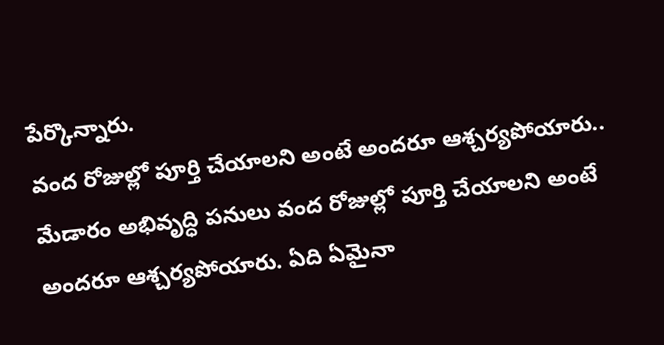పేర్కొన్నారు.
వంద రోజుల్లో పూర్తి చేయాలని అంటే అందరూ ఆశ్చర్యపోయారు..
మేడారం అభివృద్ధి పనులు వంద రోజుల్లో పూర్తి చేయాలని అంటే అందరూ ఆశ్చర్యపోయారు. ఏది ఏమైనా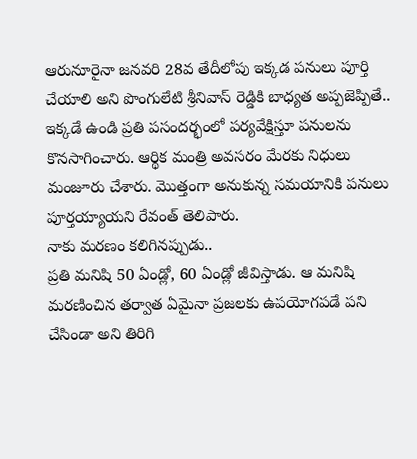ఆరునూరైనా జనవరి 28వ తేదీలోపు ఇక్కడ పనులు పూర్తి చేయాలి అని పొంగులేటి శ్రీనివాస్ రెడ్డికి బాధ్యత అప్పజెప్పితే.. ఇక్కడే ఉండి ప్రతి పసందర్భంలో పర్యవేక్షిస్తూ పనులను కొనసాగించారు. ఆర్థిక మంత్రి అవసరం మేరకు నిధులు మంజూరు చేశారు. మొత్తంగా అనుకున్న సమయానికి పనులు పూర్తయ్యాయని రేవంత్ తెలిపారు.
నాకు మరణం కలిగినప్పుడు..
ప్రతి మనిషి 50 ఏండ్లో, 60 ఏండ్లో జీవిస్తాడు. ఆ మనిషి మరణించిన తర్వాత ఏమైనా ప్రజలకు ఉపయోగపడే పని చేసిండా అని తిరిగి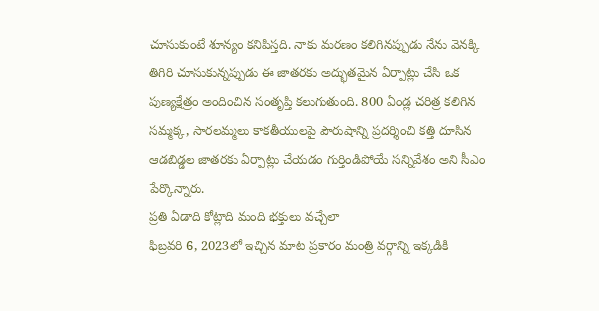చూసుకుంటే శూన్యం కనిపిస్తది. నాకు మరణం కలిగినప్పుడు నేను వెనక్కి తిగిరి చూసుకున్నప్పుడు ఈ జాతరకు అద్భుతమైన ఏర్పాట్లు చేసి ఒక పుణ్యక్షేత్రం అందించిన సంతృప్తి కలుగుతుంది. 800 ఏండ్ల చరిత్ర కలిగిన సమ్మక్క, సారలమ్మలు కాకతీయులపై పౌరుషాన్ని ప్రదర్శించి కత్తి దూసిన ఆడబిడ్డల జాతరకు ఏర్పాట్లు చేయడం గుర్తిండిపోయే సన్నివేశం అని సీఎం పేర్కొన్నారు.
ప్రతి ఏడాది కోట్లాది మంది భక్తులు వచ్చేలా
ఫిబ్రవరి 6, 2023లో ఇచ్చిన మాట ప్రకారం మంత్రి వర్గాన్ని ఇక్కడికి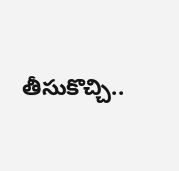తీసుకొచ్చి..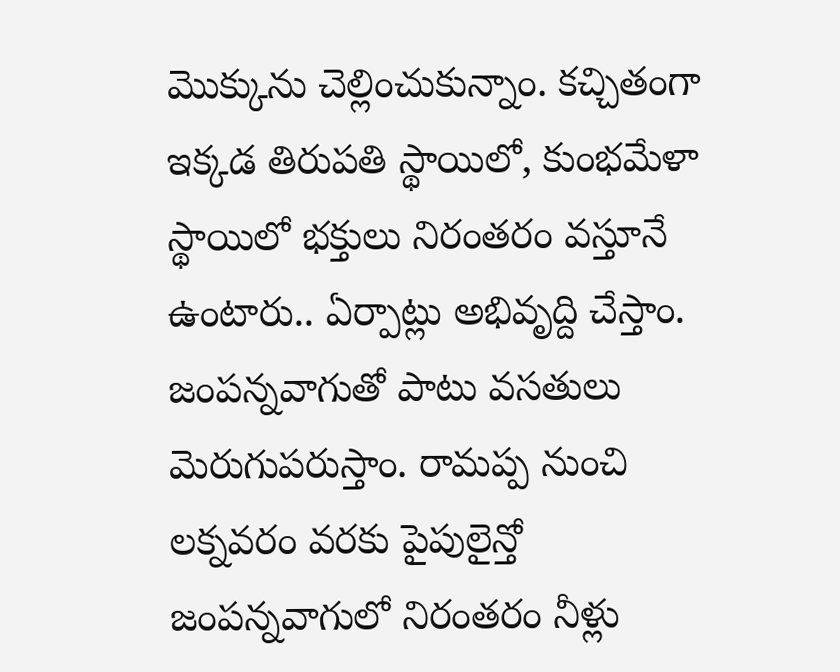మొక్కును చెల్లించుకున్నాం. కచ్చితంగా ఇక్కడ తిరుపతి స్థాయిలో, కుంభమేళా స్థాయిలో భక్తులు నిరంతరం వస్తూనే ఉంటారు.. ఏర్పాట్లు అభివృద్ది చేస్తాం. జంపన్నవాగుతో పాటు వసతులు మెరుగుపరుస్తాం. రామప్ప నుంచి లక్నవరం వరకు పైపులైన్తో జంపన్నవాగులో నిరంతరం నీళ్లు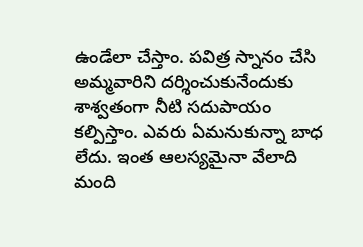ఉండేలా చేస్తాం. పవిత్ర స్నానం చేసి అమ్మవారిని దర్శించుకునేందుకు శాశ్వతంగా నీటి సదుపాయం కల్పిస్తాం. ఎవరు ఏమనుకున్నా బాధ లేదు. ఇంత ఆలస్యమైనా వేలాది మంది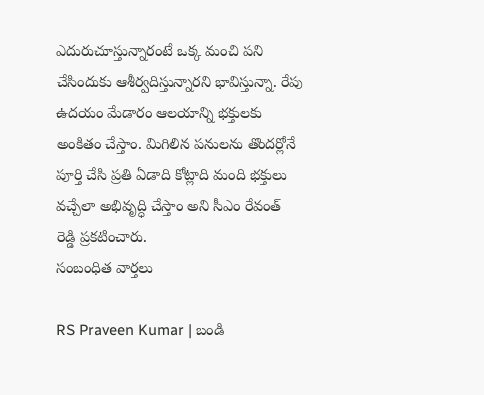ఎదురుచూస్తున్నారంటే ఒక్క మంచి పని చేసిందుకు ఆశీర్వదిస్తున్నారని భావిస్తున్నా. రేపు ఉదయం మేడారం ఆలయాన్ని భక్తులకు అంకితం చేస్తాం. మిగిలిన పనులను తొందర్లోనే పూర్తి చేసి ప్రతి ఏడాది కోట్లాది మంది భక్తులు వచ్చేలా అభివృద్ధి చేస్తాం అని సీఎం రేవంత్ రెడ్డి ప్రకటించారు.
సంబంధిత వార్తలు

RS Praveen Kumar | బండి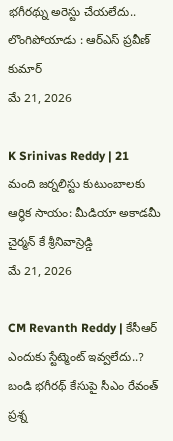భగీరథ్ను అరెస్టు చేయలేదు.. లొంగిపోయాడు : ఆర్ఎస్ ప్రవీణ్ కుమార్
మే 21, 2026

K Srinivas Reddy | 21 మంది జర్నలిస్టు కుటుంబాలకు ఆర్థిక సాయం: మీడియా అకాడమీ చైర్మన్ కే శ్రీనివాస్రెడ్డి
మే 21, 2026

CM Revanth Reddy | కేసీఆర్ ఎందుకు స్టేట్మెంట్ ఇవ్వలేదు..? బండి భగీరథ్ కేసుపై సీఎం రేవంత్ ప్రశ్న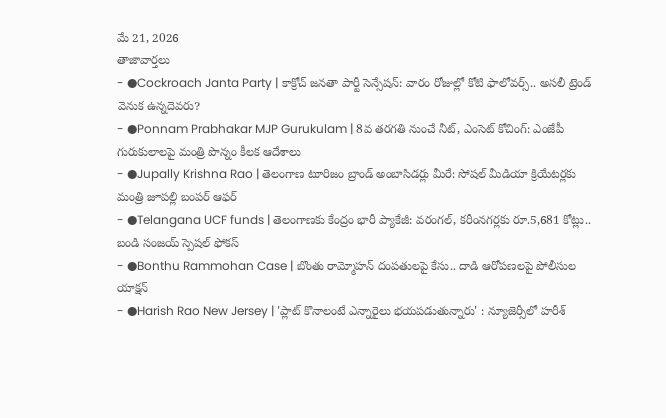మే 21, 2026
తాజావార్తలు
- ●Cockroach Janta Party | కాక్రోచ్ జనతా పార్టీ సెన్సేషన్: వారం రోజుల్లో కోటి ఫాలోవర్స్.. అసలీ ట్రెండ్ వెనుక ఉన్నదెవరు?
- ●Ponnam Prabhakar MJP Gurukulam | 8వ తరగతి నుంచే నీట్, ఎంసెట్ కోచింగ్: ఎంజేపీ గురుకులాలపై మంత్రి పొన్నం కీలక ఆదేశాలు
- ●Jupally Krishna Rao | తెలంగాణ టూరిజం బ్రాండ్ అంబాసిడర్లు మీరే: సోషల్ మీడియా క్రియేటర్లకు మంత్రి జూపల్లి బంపర్ ఆఫర్
- ●Telangana UCF funds | తెలంగాణకు కేంద్రం భారీ ప్యాకేజీ: వరంగల్, కరీంనగర్లకు రూ.5,681 కోట్లు.. బండి సంజయ్ స్పెషల్ ఫోకస్
- ●Bonthu Rammohan Case | బొంతు రామ్మోహన్ దంపతులపై కేసు.. దాడి ఆరోపణలపై పోలీసుల యాక్షన్
- ●Harish Rao New Jersey | 'ప్లాట్ కొనాలంటే ఎన్నారైలు భయపడుతున్నారు' : న్యూజెర్సీలో హరీశ్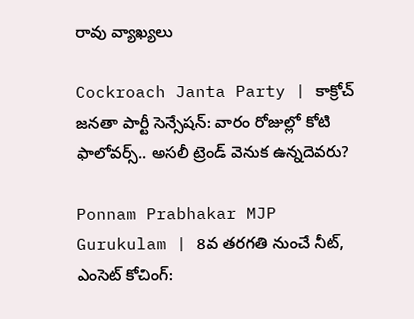రావు వ్యాఖ్యలు

Cockroach Janta Party | కాక్రోచ్ జనతా పార్టీ సెన్సేషన్: వారం రోజుల్లో కోటి ఫాలోవర్స్.. అసలీ ట్రెండ్ వెనుక ఉన్నదెవరు?

Ponnam Prabhakar MJP Gurukulam | 8వ తరగతి నుంచే నీట్, ఎంసెట్ కోచింగ్: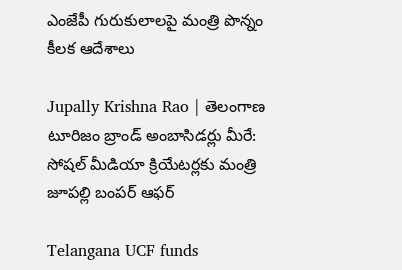ఎంజేపీ గురుకులాలపై మంత్రి పొన్నం కీలక ఆదేశాలు

Jupally Krishna Rao | తెలంగాణ టూరిజం బ్రాండ్ అంబాసిడర్లు మీరే: సోషల్ మీడియా క్రియేటర్లకు మంత్రి జూపల్లి బంపర్ ఆఫర్

Telangana UCF funds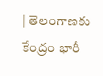| తెలంగాణకు కేంద్రం భారీ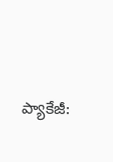ప్యాకేజీ: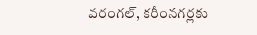వరంగల్, కరీంనగర్లకు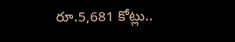రూ.5,681 కోట్లు..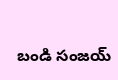బండి సంజయ్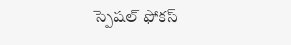స్పెషల్ ఫోకస్